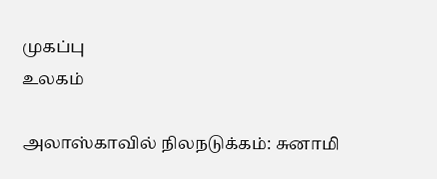முகப்பு
உலகம்

அலாஸ்காவில் நிலநடுக்கம்: சுனாமி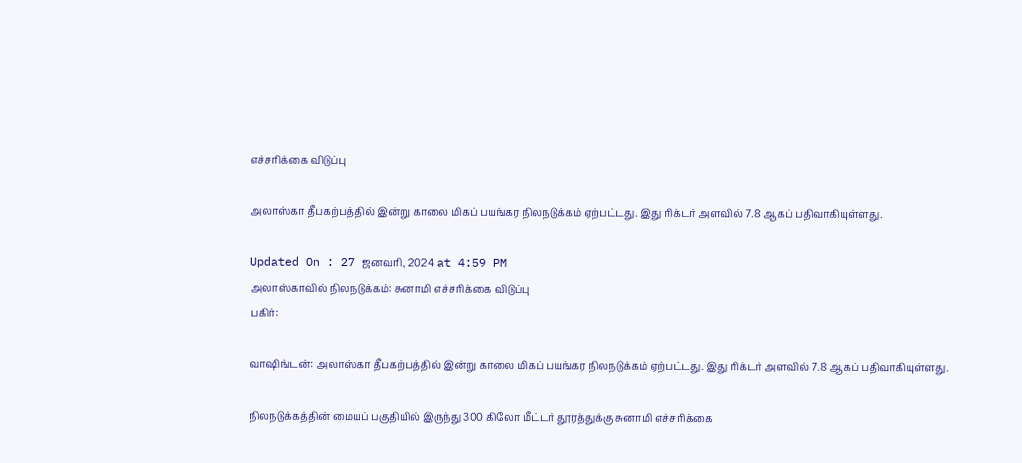எச்சரிக்கை விடுப்பு

அலாஸ்கா தீபகற்பத்தில் இன்று காலை மிகப் பயங்கர நிலநடுக்கம் ஏற்பட்டது. இது ரிக்டர் அளவில் 7.8 ஆகப் பதிவாகியுள்ளது.

Updated On : 27 ஜனவரி, 2024 at 4:59 PM
அலாஸ்காவில் நிலநடுக்கம்: சுனாமி எச்சரிக்கை விடுப்பு
பகிர்:

வாஷிங்டன்: அலாஸ்கா தீபகற்பத்தில் இன்று காலை மிகப் பயங்கர நிலநடுக்கம் ஏற்பட்டது. இது ரிக்டர் அளவில் 7.8 ஆகப் பதிவாகியுள்ளது.

நிலநடுக்கத்தின் மையப் பகுதியில் இருந்து 300 கிலோ மீட்டர் தூரத்துக்கு சுனாமி எச்சரிக்கை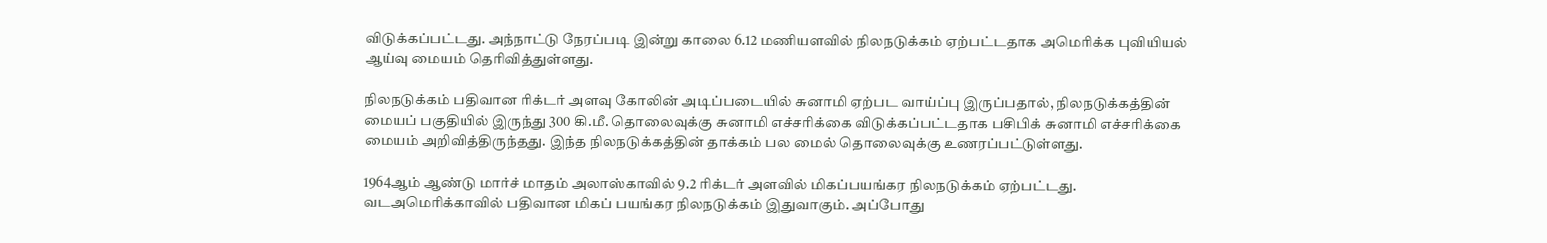விடுக்கப்பட்டது. அந்நாட்டு நேரப்படி இன்று காலை 6.12 மணியளவில் நிலநடுக்கம் ஏற்பட்டதாக அமெரிக்க புவியியல் ஆய்வு மையம் தெரிவித்துள்ளது.

நிலநடுக்கம் பதிவான ரிக்டர் அளவு கோலின் அடிப்படையில் சுனாமி ஏற்பட வாய்ப்பு இருப்பதால், நிலநடுக்கத்தின் மையப் பகுதியில் இருந்து 300 கி.மீ. தொலைவுக்கு சுனாமி எச்சரிக்கை விடுக்கப்பட்டதாக பசிபிக் சுனாமி எச்சரிக்கை மையம் அறிவித்திருந்தது. இந்த நிலநடுக்கத்தின் தாக்கம் பல மைல் தொலைவுக்கு உணரப்பட்டுள்ளது.

1964ஆம் ஆண்டு மார்ச் மாதம் அலாஸ்காவில் 9.2 ரிக்டர் அளவில் மிகப்பயங்கர நிலநடுக்கம் ஏற்பட்டது. வடஅமெரிக்காவில் பதிவான மிகப் பயங்கர நிலநடுக்கம் இதுவாகும். அப்போது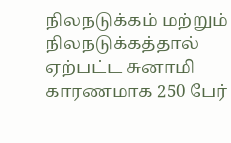நிலநடுக்கம் மற்றும் நிலநடுக்கத்தால் ஏற்பட்ட சுனாமி காரணமாக 250 பேர்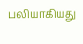பலியாகியது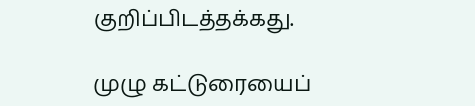குறிப்பிடத்தக்கது.

முழு கட்டுரையைப்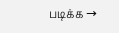படிக்க →